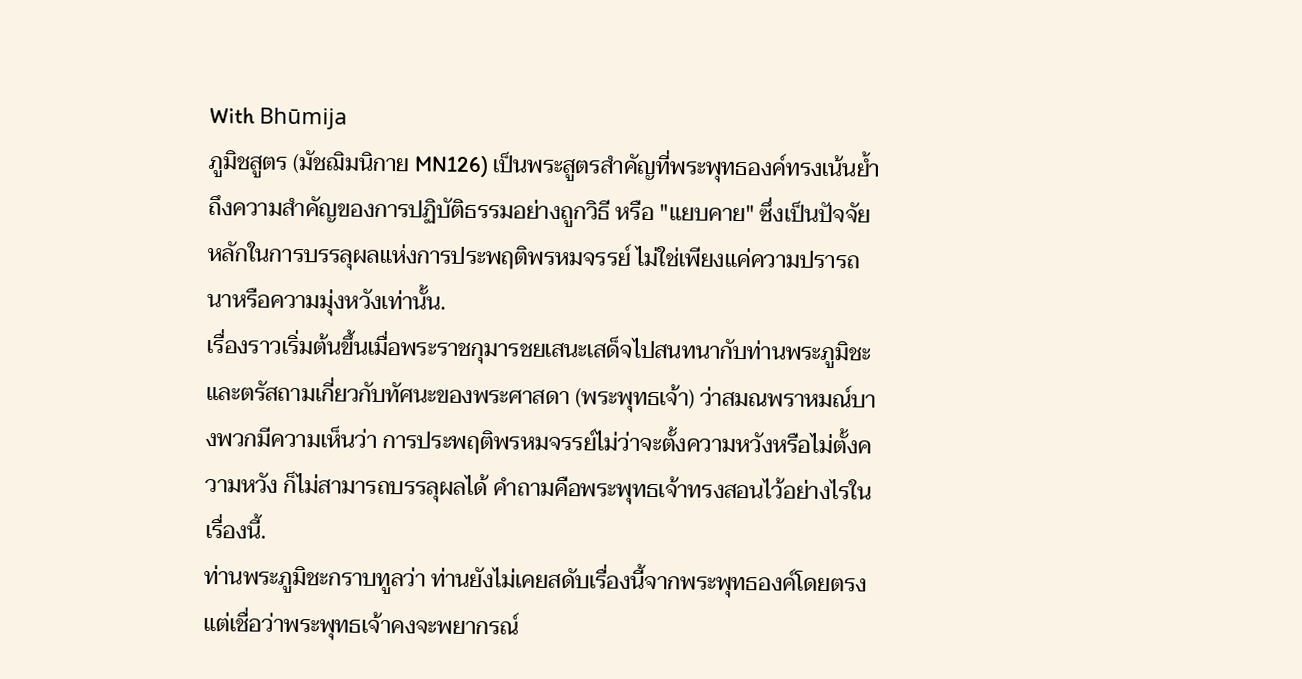With Bhūmija
ภูมิชสูตร (มัชฌิมนิกาย MN126) เป็นพระสูตรสำคัญที่พระพุทธองค์ทรงเน้นย้ำถึงความสำคัญของการปฏิบัติธรรมอย่างถูกวิธี หรือ "แยบคาย" ซึ่งเป็นปัจจัยหลักในการบรรลุผลแห่งการประพฤติพรหมจรรย์ ไม่ใช่เพียงแค่ความปรารถนาหรือความมุ่งหวังเท่านั้น.
เรื่องราวเริ่มต้นขึ้นเมื่อพระราชกุมารชยเสนะเสด็จไปสนทนากับท่านพระภูมิชะ และตรัสถามเกี่ยวกับทัศนะของพระศาสดา (พระพุทธเจ้า) ว่าสมณพราหมณ์บางพวกมีความเห็นว่า การประพฤติพรหมจรรย์ไม่ว่าจะตั้งความหวังหรือไม่ตั้งความหวัง ก็ไม่สามารถบรรลุผลได้ คำถามคือพระพุทธเจ้าทรงสอนไว้อย่างไรในเรื่องนี้.
ท่านพระภูมิชะกราบทูลว่า ท่านยังไม่เคยสดับเรื่องนี้จากพระพุทธองค์โดยตรง แต่เชื่อว่าพระพุทธเจ้าคงจะพยากรณ์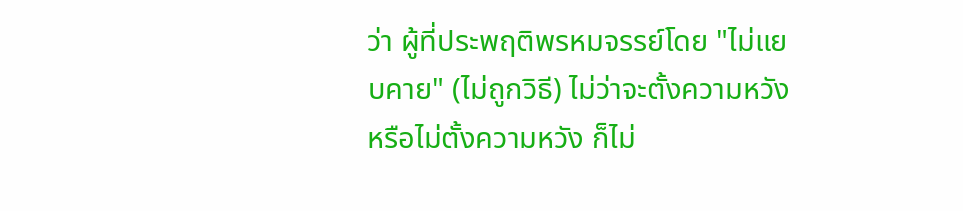ว่า ผู้ที่ประพฤติพรหมจรรย์โดย "ไม่แยบคาย" (ไม่ถูกวิธี) ไม่ว่าจะตั้งความหวังหรือไม่ตั้งความหวัง ก็ไม่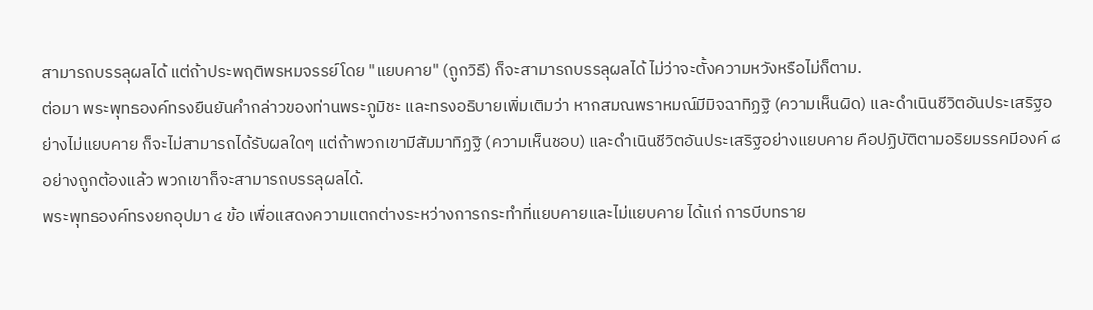สามารถบรรลุผลได้ แต่ถ้าประพฤติพรหมจรรย์โดย "แยบคาย" (ถูกวิธี) ก็จะสามารถบรรลุผลได้ ไม่ว่าจะตั้งความหวังหรือไม่ก็ตาม.
ต่อมา พระพุทธองค์ทรงยืนยันคำกล่าวของท่านพระภูมิชะ และทรงอธิบายเพิ่มเติมว่า หากสมณพราหมณ์มีมิจฉาทิฏฐิ (ความเห็นผิด) และดำเนินชีวิตอันประเสริฐอย่างไม่แยบคาย ก็จะไม่สามารถได้รับผลใดๆ แต่ถ้าพวกเขามีสัมมาทิฏฐิ (ความเห็นชอบ) และดำเนินชีวิตอันประเสริฐอย่างแยบคาย คือปฏิบัติตามอริยมรรคมีองค์ ๘ อย่างถูกต้องแล้ว พวกเขาก็จะสามารถบรรลุผลได้.
พระพุทธองค์ทรงยกอุปมา ๔ ข้อ เพื่อแสดงความแตกต่างระหว่างการกระทำที่แยบคายและไม่แยบคาย ได้แก่ การบีบทราย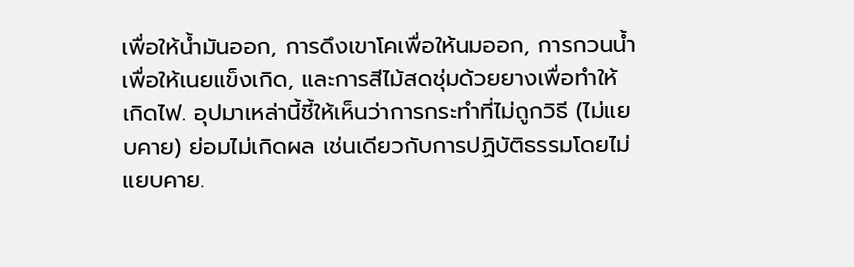เพื่อให้น้ำมันออก, การดึงเขาโคเพื่อให้นมออก, การกวนน้ำเพื่อให้เนยแข็งเกิด, และการสีไม้สดชุ่มด้วยยางเพื่อทำให้เกิดไฟ. อุปมาเหล่านี้ชี้ให้เห็นว่าการกระทำที่ไม่ถูกวิธี (ไม่แยบคาย) ย่อมไม่เกิดผล เช่นเดียวกับการปฏิบัติธรรมโดยไม่แยบคาย.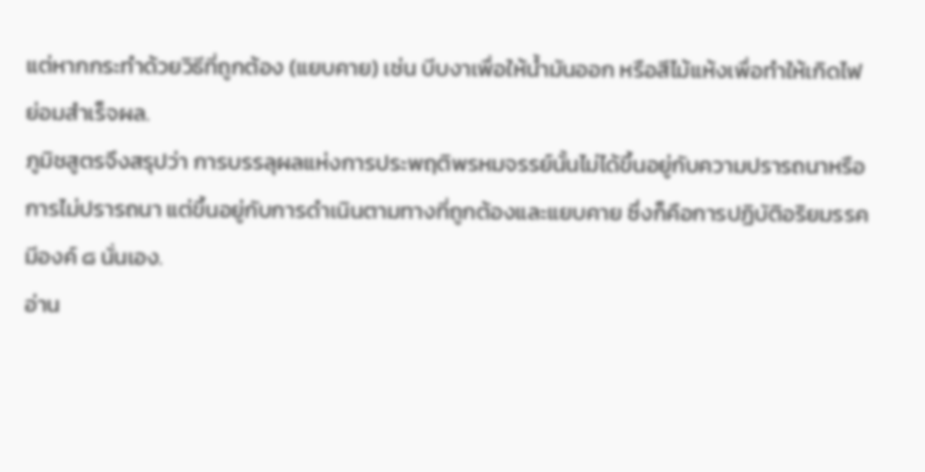แต่หากกระทำด้วยวิธีที่ถูกต้อง (แยบคาย) เช่น บีบงาเพื่อให้น้ำมันออก หรือสีไม้แห้งเพื่อทำให้เกิดไฟ ย่อมสำเร็จผล.
ภูมิชสูตรจึงสรุปว่า การบรรลุผลแห่งการประพฤติพรหมจรรย์นั้นไม่ได้ขึ้นอยู่กับความปรารถนาหรือการไม่ปรารถนา แต่ขึ้นอยู่กับการดำเนินตามทางที่ถูกต้องและแยบคาย ซึ่งก็คือการปฏิบัติอริยมรรคมีองค์ ๘ นั่นเอง.
อ่าน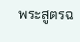พระสูตรฉ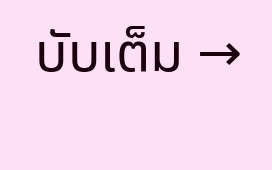บับเต็ม →